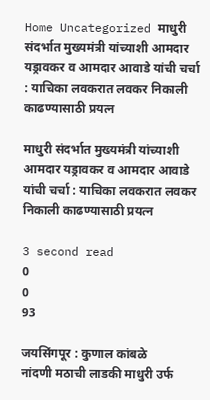Home Uncategorized माधुरी संदर्भात मुख्यमंत्री यांच्याशी आमदार यड्रावकर व आमदार आवाडे यांची चर्चा : याचिका लवकरात लवकर निकाली काढण्यासाठी प्रयत्न

माधुरी संदर्भात मुख्यमंत्री यांच्याशी आमदार यड्रावकर व आमदार आवाडे यांची चर्चा : याचिका लवकरात लवकर निकाली काढण्यासाठी प्रयत्न

3 second read
0
0
93

जयसिंगपूर : कुणाल कांबळे
नांदणी मठाची लाडकी माधुरी उर्फ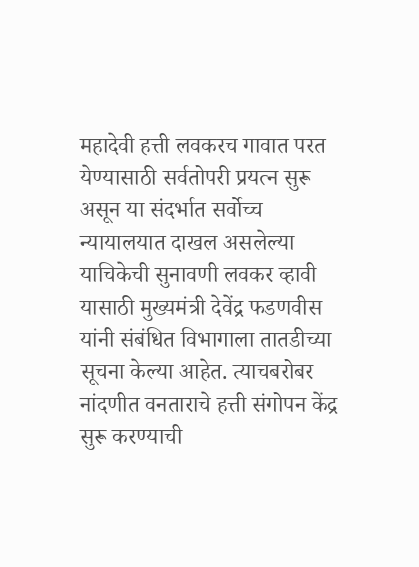महादेवी हत्ती लवकरच गावात परत येण्यासाठी सर्वतोपरी प्रयत्न सुरू असून या संदर्भात सर्वोच्च न्यायालयात दाखल असलेल्या याचिकेची सुनावणी लवकर व्हावी यासाठी मुख्यमंत्री देवेंद्र फडणवीस यांनी संबंधित विभागाला तातडीच्या सूचना केल्या आहेत. त्याचबरोबर नांदणीत वनताराचे हत्ती संगोपन केंद्र सुरू करण्याची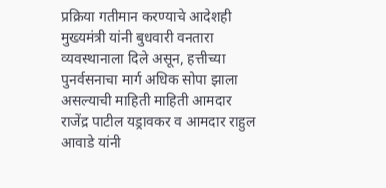प्रक्रिया गतीमान करण्याचे आदेशही मुख्यमंत्री यांनी बुधवारी वनतारा व्यवस्थानाला दिले असून, हत्तीच्या पुनर्वसनाचा मार्ग अधिक सोपा झाला असल्याची माहिती माहिती आमदार राजेंद्र पाटील यड्रावकर व आमदार राहुल आवाडे यांनी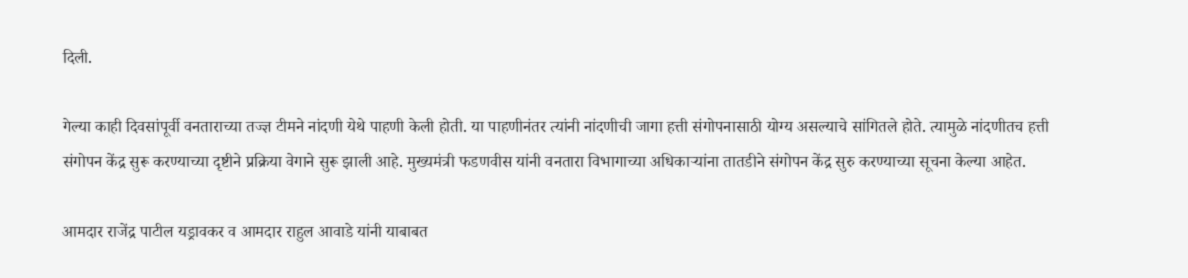दिली.

गेल्या काही दिवसांपूर्वी वनताराच्या तज्ज्ञ टीमने नांदणी येथे पाहणी केली होती. या पाहणीनंतर त्यांनी नांदणीची जागा हत्ती संगोपनासाठी योग्य असल्याचे सांगितले होते. त्यामुळे नांदणीतच हत्ती संगोपन केंद्र सुरू करण्याच्या दृष्टीने प्रक्रिया वेगाने सुरू झाली आहे. मुख्यमंत्री फडणवीस यांनी वनतारा विभागाच्या अधिकाऱ्यांना तातडीने संगोपन केंद्र सुरु करण्याच्या सूचना केल्या आहेत.

आमदार राजेंद्र पाटील यड्रावकर व आमदार राहुल आवाडे यांनी याबाबत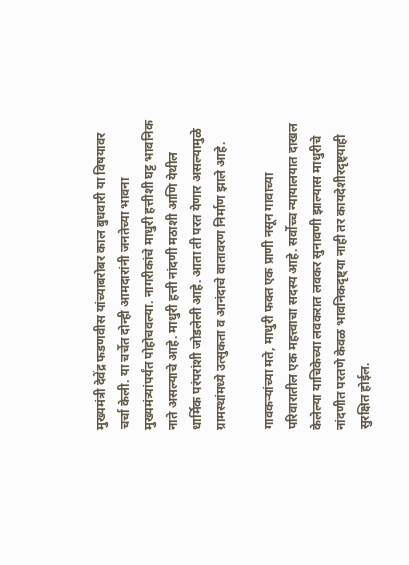मुख्यमंत्री देवेंद्र फडणवीस यांच्याबरोबर काल बुधवारी या विषयावर चर्चा केली. या चर्चेत दोन्ही आमदारांनी जनतेच्या भावना मुख्यमंत्र्यांपर्यंत पोहोचवल्या. नागरीकांचे माधुरी हत्तीशी घट्ट भावनिक नाते असल्याचे आहे. माधुरी हत्ती नांदणी मठाशी आणि येथील धार्मिक परंपरांशी जोडलेली आहे. आता ती परत येणार असल्यामुळे ग्रामस्थांमध्ये उत्सुकता व आनंदाचे वातावरण निर्माण झाले आहे.

गावकऱ्यांच्या मते, माधुरी फक्त एक प्राणी नसून गावाच्या परिवारातील एक महत्त्वाचा सदस्य आहे. सर्वोच्च न्यायालयात दाखल केलेल्या याचिकेच्या लवकरात लवकर सुनावणी झाल्यास माधुरीचे नांदणीत परतणे केवळ भावनिकदृष्ट्या नाही तर कायदेशीरदृष्ट्याही सुरक्षित होईल.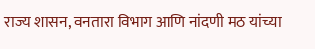राज्य शासन, वनतारा विभाग आणि नांदणी मठ यांच्या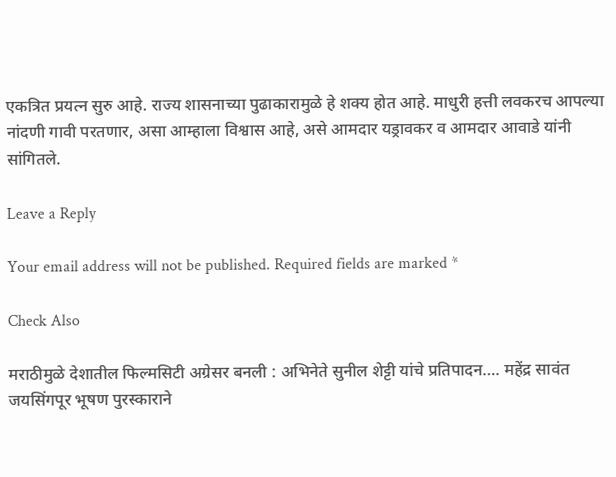एकत्रित प्रयत्न सुरु आहे. राज्य शासनाच्या पुढाकारामुळे हे शक्य होत आहे. माधुरी हत्ती लवकरच आपल्या नांदणी गावी परतणार, असा आम्हाला विश्वास आहे, असे आमदार यड्रावकर व आमदार आवाडे यांनी सांगितले.

Leave a Reply

Your email address will not be published. Required fields are marked *

Check Also

मराठीमुळे देशातील फिल्मसिटी अग्रेसर बनली : अभिनेते सुनील शेट्टी यांचे प्रतिपादन…. महेंद्र सावंत जयसिंगपूर भूषण पुरस्काराने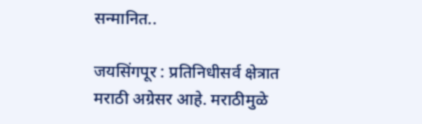सन्मानित..

जयसिंगपूर : प्रतिनिधीसर्व क्षेत्रात मराठी अग्रेसर आहे. मराठीमुळे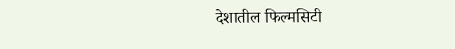देशातील फिल्मसिटी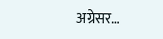अग्रेसर…